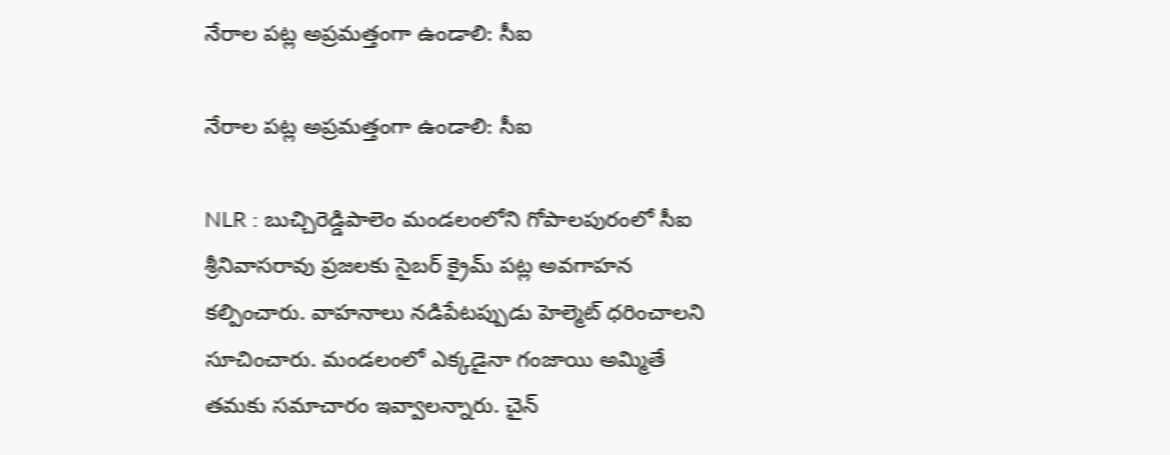నేరాల పట్ల అప్రమత్తంగా ఉండాలి: సీఐ

నేరాల పట్ల అప్రమత్తంగా ఉండాలి: సీఐ

NLR : బుచ్చిరెడ్డిపాలెం మండలంలోని గోపాలపురంలో సీఐ శ్రీనివాసరావు ప్రజలకు సైబర్ క్రైమ్ పట్ల అవగాహన కల్పించారు. వాహనాలు నడిపేటప్పుడు హెల్మెట్ ధరించాలని సూచించారు. మండలంలో ఎక్కడైనా గంజాయి అమ్మితే తమకు సమాచారం ఇవ్వాలన్నారు. చైన్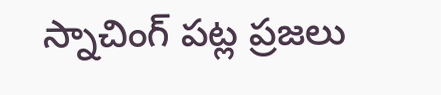స్నాచింగ్ పట్ల ప్రజలు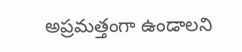అప్రమత్తంగా ఉండాలని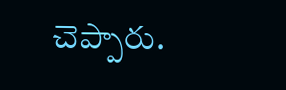చెప్పారు.